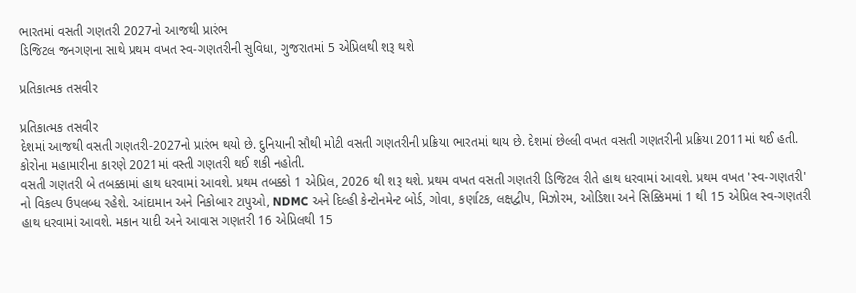ભારતમાં વસતી ગણતરી 2027નો આજથી પ્રારંભ
ડિજિટલ જનગણના સાથે પ્રથમ વખત સ્વ-ગણતરીની સુવિધા, ગુજરાતમાં 5 એપ્રિલથી શરૂ થશે

પ્રતિકાત્મક તસવીર

પ્રતિકાત્મક તસવીર
દેશમાં આજથી વસતી ગણતરી-2027નો પ્રારંભ થયો છે. દુનિયાની સૌથી મોટી વસતી ગણતરીની પ્રક્રિયા ભારતમાં થાય છે. દેશમાં છેલ્લી વખત વસતી ગણતરીની પ્રક્રિયા 2011માં થઈ હતી. કોરોના મહામારીના કારણે 2021માં વસ્તી ગણતરી થઈ શકી નહોતી.
વસતી ગણતરી બે તબક્કામાં હાથ ધરવામાં આવશે. પ્રથમ તબક્કો 1 એપ્રિલ, 2026 થી શરૂ થશે. પ્રથમ વખત વસતી ગણતરી ડિજિટલ રીતે હાથ ધરવામાં આવશે. પ્રથમ વખત 'સ્વ-ગણતરી' નો વિકલ્પ ઉપલબ્ધ રહેશે. આંદામાન અને નિકોબાર ટાપુઓ, NDMC અને દિલ્હી કેન્ટોનમેન્ટ બોર્ડ, ગોવા, કર્ણાટક, લક્ષદ્વીપ, મિઝોરમ, ઓડિશા અને સિક્કિમમાં 1 થી 15 એપ્રિલ સ્વ-ગણતરી હાથ ધરવામાં આવશે. મકાન યાદી અને આવાસ ગણતરી 16 એપ્રિલથી 15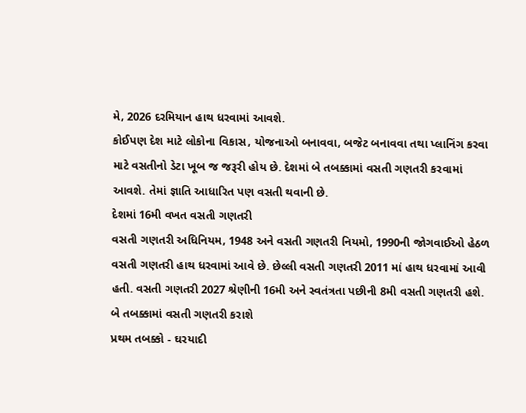મે, 2026 દરમિયાન હાથ ધરવામાં આવશે.
કોઈપણ દેશ માટે લોકોના વિકાસ, યોજનાઓ બનાવવા, બજેટ બનાવવા તથા પ્લાનિંગ કરવા માટે વસતીનો ડેટા ખૂબ જ જરૂરી હોય છે. દેશમાં બે તબક્કામાં વસતી ગણતરી કરવામાં આવશે. તેમાં જ્ઞાતિ આધારિત પણ વસતી થવાની છે.
દેશમાં 16મી વખત વસતી ગણતરી
વસતી ગણતરી અધિનિયમ, 1948 અને વસતી ગણતરી નિયમો, 1990ની જોગવાઈઓ હેઠળ વસતી ગણતરી હાથ ધરવામાં આવે છે. છેલ્લી વસતી ગણતરી 2011 માં હાથ ધરવામાં આવી હતી. વસતી ગણતરી 2027 શ્રેણીની 16મી અને સ્વતંત્રતા પછીની 8મી વસતી ગણતરી હશે.
બે તબક્કામાં વસતી ગણતરી કરાશે
પ્રથમ તબક્કો - ઘરયાદી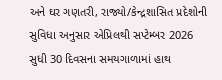અને ઘર ગણતરી, રાજ્યો/કેન્દ્રશાસિત પ્રદેશોની સુવિધા અનુસાર એપ્રિલથી સપ્ટેમ્બર 2026 સુધી 30 દિવસના સમયગાળામાં હાથ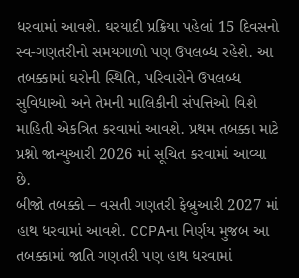ધરવામાં આવશે. ઘરયાદી પ્રક્રિયા પહેલાં 15 દિવસનો સ્વ-ગણતરીનો સમયગાળો પણ ઉપલબ્ધ રહેશે. આ તબક્કામાં ઘરોની સ્થિતિ, પરિવારોને ઉપલબ્ધ સુવિધાઓ અને તેમની માલિકીની સંપત્તિઓ વિશે માહિતી એકત્રિત કરવામાં આવશે. પ્રથમ તબક્કા માટે પ્રશ્નો જાન્યુઆરી 2026 માં સૂચિત કરવામાં આવ્યા છે.
બીજો તબક્કો – વસતી ગણતરી ફેબ્રુઆરી 2027 માં હાથ ધરવામાં આવશે. CCPAના નિર્ણય મુજબ આ તબક્કામાં જાતિ ગણતરી પણ હાથ ધરવામાં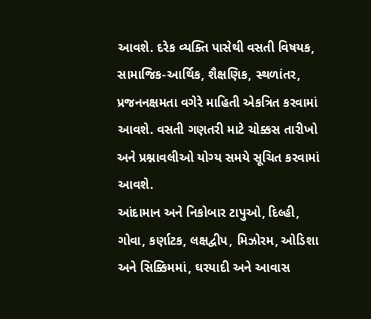આવશે. દરેક વ્યક્તિ પાસેથી વસતી વિષયક, સામાજિક-આર્થિક, શૈક્ષણિક, સ્થળાંતર, પ્રજનનક્ષમતા વગેરે માહિતી એકત્રિત કરવામાં આવશે. વસતી ગણતરી માટે ચોક્કસ તારીખો અને પ્રશ્નાવલીઓ યોગ્ય સમયે સૂચિત કરવામાં આવશે.
આંદામાન અને નિકોબાર ટાપુઓ, દિલ્હી, ગોવા, કર્ણાટક, લક્ષદ્વીપ, મિઝોરમ, ઓડિશા અને સિક્કિમમાં, ઘરયાદી અને આવાસ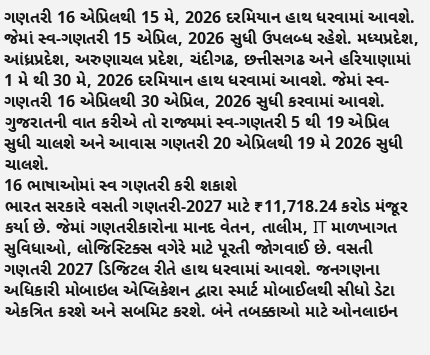ગણતરી 16 એપ્રિલથી 15 મે, 2026 દરમિયાન હાથ ધરવામાં આવશે. જેમાં સ્વ-ગણતરી 15 એપ્રિલ, 2026 સુધી ઉપલબ્ધ રહેશે. મધ્યપ્રદેશ, આંધ્રપ્રદેશ, અરુણાચલ પ્રદેશ, ચંદીગઢ, છત્તીસગઢ અને હરિયાણામાં 1 મે થી 30 મે, 2026 દરમિયાન હાથ ધરવામાં આવશે. જેમાં સ્વ-ગણતરી 16 એપ્રિલથી 30 એપ્રિલ, 2026 સુધી કરવામાં આવશે. ગુજરાતની વાત કરીએ તો રાજ્યમાં સ્વ-ગણતરી 5 થી 19 એપ્રિલ સુધી ચાલશે અને આવાસ ગણતરી 20 એપ્રિલથી 19 મે 2026 સુધી ચાલશે.
16 ભાષાઓમાં સ્વ ગણતરી કરી શકાશે
ભારત સરકારે વસતી ગણતરી-2027 માટે ₹11,718.24 કરોડ મંજૂર કર્યા છે. જેમાં ગણતરીકારોના માનદ વેતન, તાલીમ, IT માળખાગત સુવિધાઓ, લોજિસ્ટિક્સ વગેરે માટે પૂરતી જોગવાઈ છે. વસતી ગણતરી 2027 ડિજિટલ રીતે હાથ ધરવામાં આવશે. જનગણના અધિકારી મોબાઇલ એપ્લિકેશન દ્વારા સ્માર્ટ મોબાઈલથી સીધો ડેટા એકત્રિત કરશે અને સબમિટ કરશે. બંને તબક્કાઓ માટે ઓનલાઇન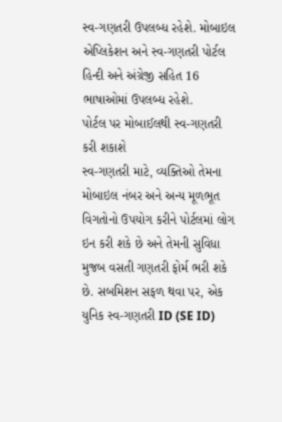સ્વ-ગણતરી ઉપલબ્ધ રહેશે. મોબાઇલ એપ્લિકેશન અને સ્વ-ગણતરી પોર્ટલ હિન્દી અને અંગ્રેજી સહિત 16 ભાષાઓમાં ઉપલબ્ધ રહેશે.
પોર્ટલ પર મોબાઈલથી સ્વ-ગણતરી કરી શકાશે
સ્વ-ગણતરી માટે, વ્યક્તિઓ તેમના મોબાઇલ નંબર અને અન્ય મૂળભૂત વિગતોનો ઉપયોગ કરીને પોર્ટલમાં લોગ ઇન કરી શકે છે અને તેમની સુવિધા મુજબ વસતી ગણતરી ફોર્મ ભરી શકે છે. સબમિશન સફળ થવા પર, એક યુનિક સ્વ-ગણતરી ID (SE ID)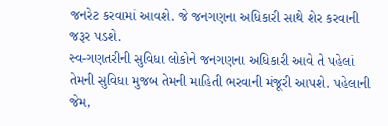જનરેટ કરવામાં આવશે. જે જનગણના અધિકારી સાથે શેર કરવાની જરૂર પડશે.
સ્વ-ગણતરીની સુવિધા લોકોને જનગણના અધિકારી આવે તે પહેલાં તેમની સુવિધા મુજબ તેમની માહિતી ભરવાની મંજૂરી આપશે. પહેલાની જેમ,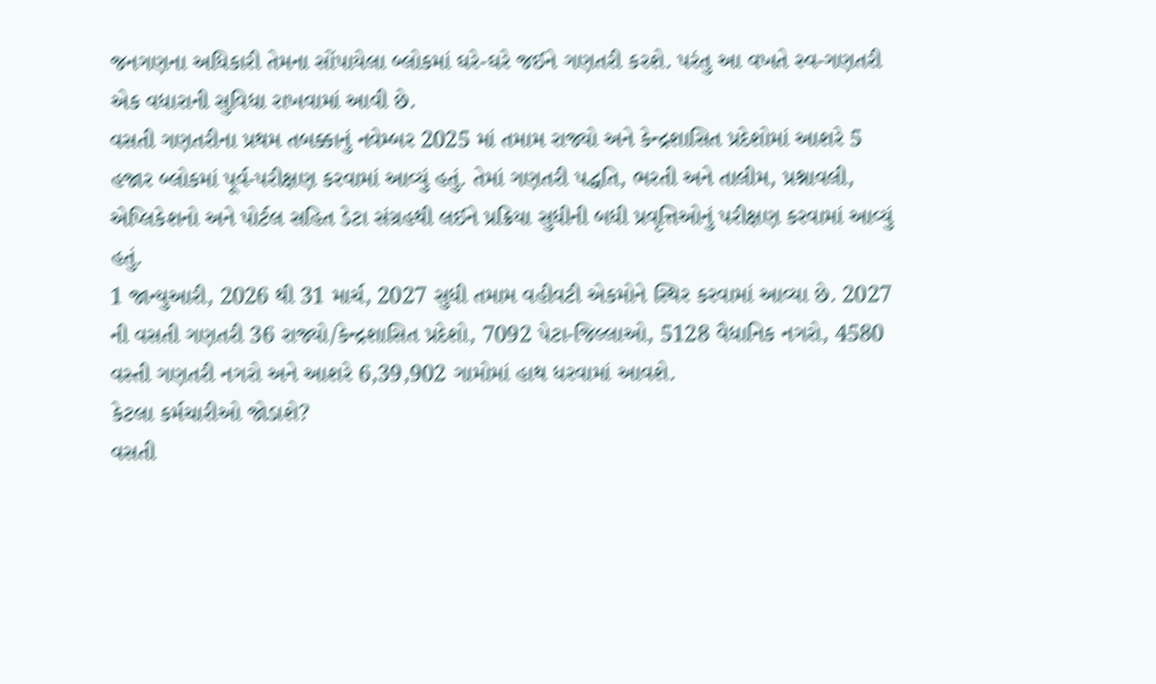જનગણના અધિકારી તેમના સોંપાયેલા બ્લોકમાં ઘરે-ઘરે જઈને ગણતરી કરશે. પરંતુ આ વખતે સ્વ-ગણતરી એક વધારાની સુવિધા રાખવામાં આવી છે.
વસતી ગણતરીના પ્રથમ તબક્કાનું નવેમ્બર 2025 માં તમામ રાજ્યો અને કેન્દ્રશાસિત પ્રદેશોમાં આશરે 5 હજાર બ્લોકમાં પૂર્વ-પરીક્ષણ કરવામાં આવ્યું હતું. તેમાં ગણતરી પદ્ધતિ, ભરતી અને તાલીમ, પ્રશ્નાવલી, એપ્લિકેશનો અને પોર્ટલ સહિત ડેટા સંગ્રહથી લઈને પ્રક્રિયા સુધીની બધી પ્રવૃત્તિઓનું પરીક્ષણ કરવામાં આવ્યું હતું.
1 જાન્યુઆરી, 2026 થી 31 માર્ચ, 2027 સુધી તમામ વહીવટી એકમોને સ્થિર કરવામાં આવ્યા છે. 2027 ની વસતી ગણતરી 36 રાજ્યો/કેન્દ્રશાસિત પ્રદેશો, 7092 પેટા-જિલ્લાઓ, 5128 વૈધાનિક નગરો, 4580 વસ્તી ગણતરી નગરો અને આશરે 6,39,902 ગામોમાં હાથ ધરવામાં આવશે.
કેટલા કર્મચારીઓ જોડાશે?
વસતી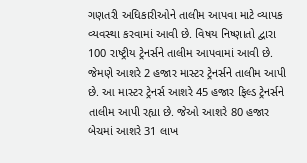ગણતરી અધિકારીઓને તાલીમ આપવા માટે વ્યાપક વ્યવસ્થા કરવામાં આવી છે. વિષય નિષ્ણાતો દ્વારા 100 રાષ્ટ્રીય ટ્રેનર્સને તાલીમ આપવામાં આવી છે. જેમણે આશરે 2 હજાર માસ્ટર ટ્રેનર્સને તાલીમ આપી છે. આ માસ્ટર ટ્રેનર્સ આશરે 45 હજાર ફિલ્ડ ટ્રેનર્સને તાલીમ આપી રહ્યા છે. જેઓ આશરે 80 હજાર બેચમાં આશરે 31 લાખ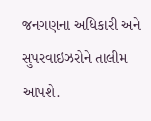જનગણના અધિકારી અને સુપરવાઇઝરોને તાલીમ આપશે.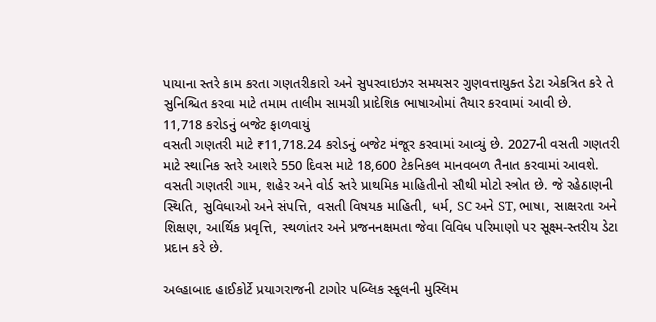પાયાના સ્તરે કામ કરતા ગણતરીકારો અને સુપરવાઇઝર સમયસર ગુણવત્તાયુક્ત ડેટા એકત્રિત કરે તે સુનિશ્ચિત કરવા માટે તમામ તાલીમ સામગ્રી પ્રાદેશિક ભાષાઓમાં તૈયાર કરવામાં આવી છે.
11,718 કરોડનું બજેટ ફાળવાયું
વસતી ગણતરી માટે ₹11,718.24 કરોડનું બજેટ મંજૂર કરવામાં આવ્યું છે. 2027ની વસતી ગણતરી માટે સ્થાનિક સ્તરે આશરે 550 દિવસ માટે 18,600 ટેકનિકલ માનવબળ તૈનાત કરવામાં આવશે. વસતી ગણતરી ગામ, શહેર અને વોર્ડ સ્તરે પ્રાથમિક માહિતીનો સૌથી મોટો સ્ત્રોત છે. જે રહેઠાણની સ્થિતિ, સુવિધાઓ અને સંપત્તિ, વસતી વિષયક માહિતી, ધર્મ, SC અને ST, ભાષા, સાક્ષરતા અને શિક્ષણ, આર્થિક પ્રવૃત્તિ, સ્થળાંતર અને પ્રજનનક્ષમતા જેવા વિવિધ પરિમાણો પર સૂક્ષ્મ-સ્તરીય ડેટા પ્રદાન કરે છે.

અલ્હાબાદ હાઈકોર્ટે પ્રયાગરાજની ટાગોર પબ્લિક સ્કૂલની મુસ્લિમ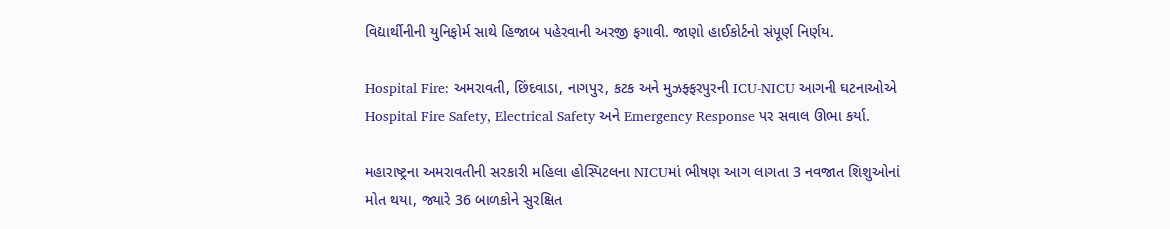વિદ્યાર્થીનીની યુનિફોર્મ સાથે હિજાબ પહેરવાની અરજી ફગાવી. જાણો હાઈકોર્ટનો સંપૂર્ણ નિર્ણય.

Hospital Fire: અમરાવતી, છિંદવાડા, નાગપુર, કટક અને મુઝફ્ફરપુરની ICU-NICU આગની ઘટનાઓએ Hospital Fire Safety, Electrical Safety અને Emergency Response પર સવાલ ઊભા કર્યા.

મહારાષ્ટ્રના અમરાવતીની સરકારી મહિલા હોસ્પિટલના NICUમાં ભીષણ આગ લાગતા 3 નવજાત શિશુઓનાં મોત થયા, જ્યારે 36 બાળકોને સુરક્ષિત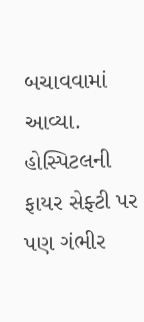બચાવવામાં આવ્યા. હોસ્પિટલની ફાયર સેફ્ટી પર પણ ગંભીર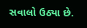સવાલો ઉઠ્યા છે.